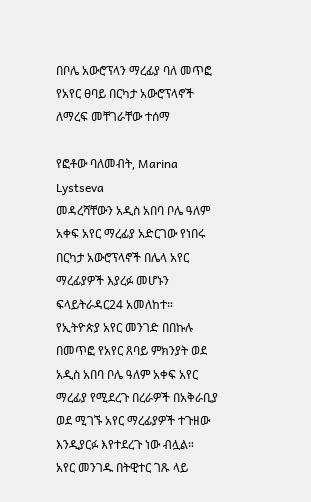በቦሌ አውሮፕላን ማረፊያ ባለ መጥፎ የአየር ፀባይ በርካታ አውሮፕላኖች ለማረፍ መቸገራቸው ተሰማ

የፎቶው ባለመብት, Marina Lystseva
መዳረሻቸውን አዲስ አበባ ቦሌ ዓለም አቀፍ አየር ማረፊያ አድርገው የነበሩ በርካታ አውሮፕላኖች በሌላ አየር ማረፊያዎች እያረፉ መሆኑን ፍላይትራዳር24 አመለከተ።
የኢትዮጵያ አየር መንገድ በበኩሉ በመጥፎ የአየር ጸባይ ምክንያት ወደ አዲስ አበባ ቦሌ ዓለም አቀፍ አየር ማረፊያ የሚደረጉ በረራዎች በአቅራቢያ ወደ ሚገኙ አየር ማረፊያዎች ተጉዘው እንዲያርፉ እየተደረጉ ነው ብሏል።
አየር መንገዱ በትዊተር ገጹ ላይ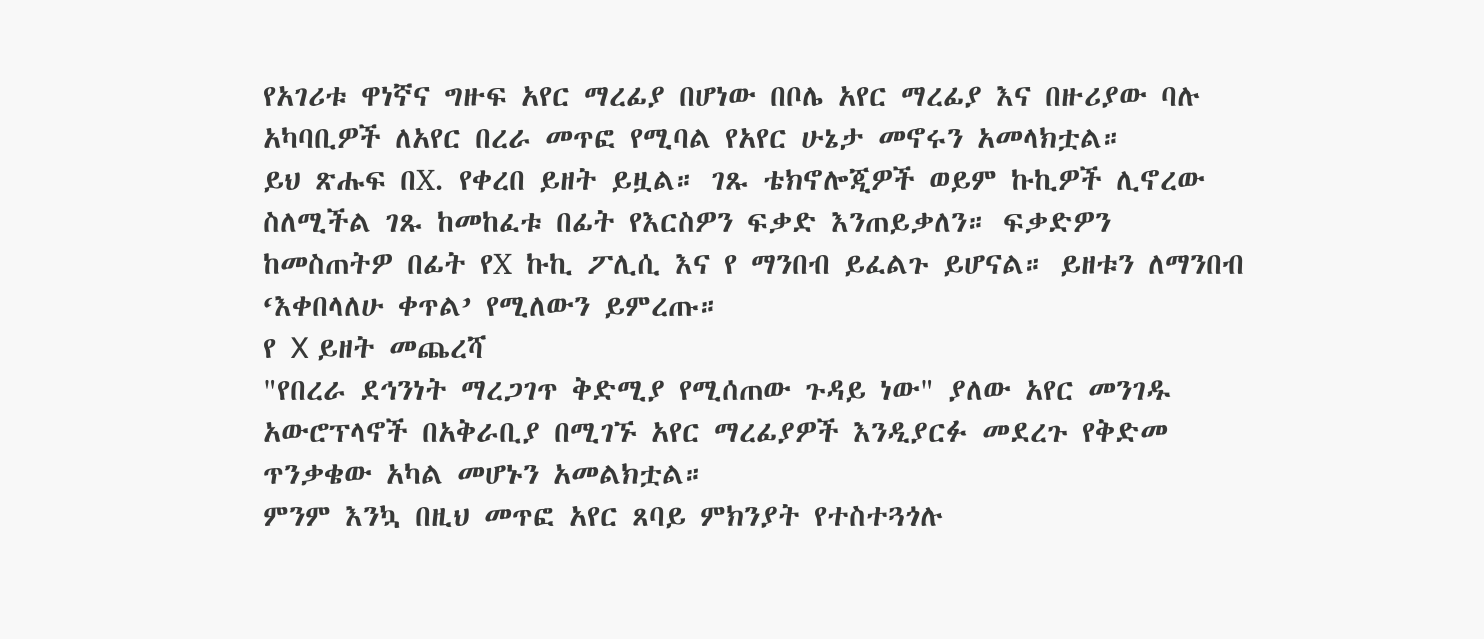የአገሪቱ ዋነኛና ግዙፍ አየር ማረፊያ በሆነው በቦሌ አየር ማረፊያ እና በዙሪያው ባሉ አካባቢዎች ለአየር በረራ መጥፎ የሚባል የአየር ሁኔታ መኖሩን አመላክቷል።
ይህ ጽሑፍ በX. የቀረበ ይዘት ይዟል። ገጹ ቴክኖሎጂዎች ወይም ኩኪዎች ሊኖረው ስለሚችል ገጹ ከመከፈቱ በፊት የእርስዎን ፍቃድ እንጠይቃለን። ፍቃድዎን ከመስጠትዎ በፊት የX ኩኪ ፖሊሲ እና የ ማንበብ ይፈልጉ ይሆናል። ይዘቱን ለማንበብ ‘እቀበላለሁ ቀጥል’ የሚለውን ይምረጡ።
የ X ይዘት መጨረሻ
"የበረራ ደኅንነት ማረጋገጥ ቅድሚያ የሚሰጠው ጉዳይ ነው" ያለው አየር መንገዱ አውሮፕላኖች በአቅራቢያ በሚገኙ አየር ማረፊያዎች እንዲያርፉ መደረጉ የቅድመ ጥንቃቄው አካል መሆኑን አመልክቷል።
ምንም እንኳ በዚህ መጥፎ አየር ጸባይ ምክንያት የተስተጓጎሉ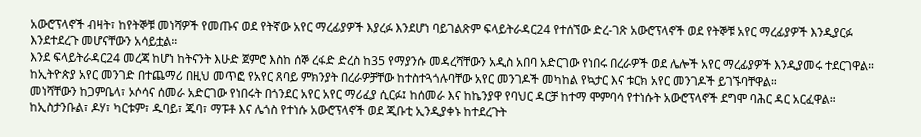አውሮፕላኖች ብዛት፣ ከየትኞቹ መነሻዎች የመጡና ወደ የትኛው አየር ማረፊያዎች እያረፉ እንደሆነ ባይገልጽም ፍላይትራዳር24 የተሰኘው ድረ-ገጽ አውሮፕላኖች ወደ የትኞቹ አየር ማረፊያዎች እንዲያርፉ እንደተደረጉ መሆናቸውን አሳይቷል።
እንደ ፍላይትራዳር24 መረጃ ከሆነ ከትናንት እሁድ ጀምሮ እስከ ሰኞ ረፋድ ድረስ ከ35 የማያንሱ መዳረሻቸውን አዲስ አበባ አድርገው የነበሩ በረራዎች ወደ ሌሎች አየር ማረፊያዎች እንዲያመሩ ተደርገዋል።
ከኢትዮጵያ አየር መንገድ በተጨማሪ በዚህ መጥፎ የአየር ጸባይ ምክንያት በረራዎቻቸው ከተስተጓጎሉባቸው አየር መንገዶች መካከል የኳታር እና ቱርክ አየር መንገዶች ይገኙባቸዋል።
መነሻቸውን ከጋምቤላ፣ ኦሶሳና ሰመራ አድርገው የነበሩት በጎንደር አየር አየር ማሪፈያ ሲርፉ፤ ከሰመራ እና ከኬንያዋ የባህር ዳርቻ ከተማ ሞምባሳ የተነሱት አውሮፕላኖች ደግሞ ባሕር ዳር አርፈዋል።
ከኢስታንቡል፣ ዶሃ፣ ካርቱም፣ ዱባይ፣ ጁባ፣ ማፑቶ እና ሌጎስ የተነሱ አውሮፕላኖች ወደ ጂቡቲ ኢንዲያቀኑ ከተደረጉት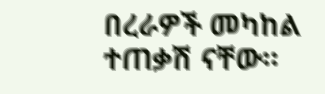በረራዎች መካከል ተጠቃሽ ናቸው።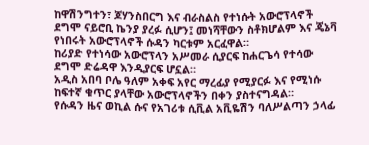ከዋሽንግተን፣ ጆሃንስበርግ እና ብራስልስ የተነሱት አውሮፕላኖች ደግሞ ናይሮቢ ኬንያ ያረፉ ሲሆን፤ መነሻቸውን ስቶክሆልም እና ጄኔቫ የነበሩት አውሮፕላኖች ሱዳን ካርቱም አርፈዋል።
ከሪያድ የተነሳው አውሮፕላን አሥመራ ሲያርፍ ከሐርጌሳ የተሳው ደግሞ ድሬዳዋ እንዲያርፍ ሆኗል።
አዲስ አበባ ቦሌ ዓለም አቀፍ አየር ማረፊያ የሚያርፉ እና የሚነሱ ከፍተኛ ቁጥር ያላቸው አውሮፕላኖችን በቀን ያስተናግዳል።
የሱዳን ዜና ወኪል ሱና የአገሪቱ ሲቪል አቪዬሽን ባለሥልጣን ኃላፊ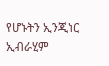የሆኑትን ኢንጂነር ኢብራሂም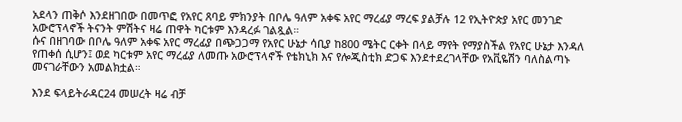አደላን ጠቅሶ እንደዘገበው በመጥፎ የአየር ጸባይ ምክንያት በቦሌ ዓለም አቀፍ አየር ማረፊያ ማረፍ ያልቻሉ 12 የኢትዮጵያ አየር መንገድ አውሮፕላኖች ትናንት ምሽትና ዛሬ ጠዋት ካርቱም እንዳረፉ ገልጿል።
ሱና በዘገባው በቦሌ ዓለም አቀፍ አየር ማረፊያ በጭጋጋማ የአየር ሁኔታ ሳቢያ ከ800 ሜትር ርቀት በላይ ማየት የማያስችል የአየር ሁኔታ እንዳለ የጠቀሰ ሲሆን፤ ወደ ካርቱም አየር ማረፊያ ለመጡ አውሮፕላኖች የቴክኒክ እና የሎጂስቲክ ድጋፍ እንደተደረገላቸው የአቪዬሽን ባለስልጣኑ መናገራቸውን አመልክቷል።

እንደ ፍላይትራዳር24 መሠረት ዛሬ ብቻ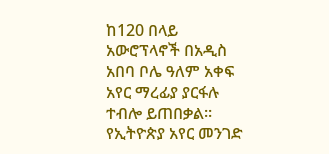ከ120 በላይ አውሮፕላኖች በአዲስ አበባ ቦሌ ዓለም አቀፍ አየር ማረፊያ ያርፋሉ ተብሎ ይጠበቃል።
የኢትዮጵያ አየር መንገድ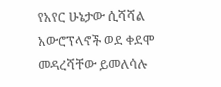የአየር ሁኔታው ሲሻሻል አውሮፕላኖች ወደ ቀደሞ መዳረሻቸው ይመለሳሉ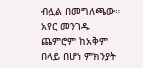ብሏል በመግለጫው።
አየር መንገዱ ጨምሮም ከአቅም በላይ በሆነ ምክንያት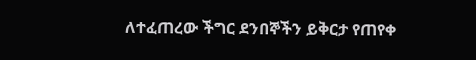ለተፈጠረው ችግር ደንበኞችን ይቅርታ የጠየቀ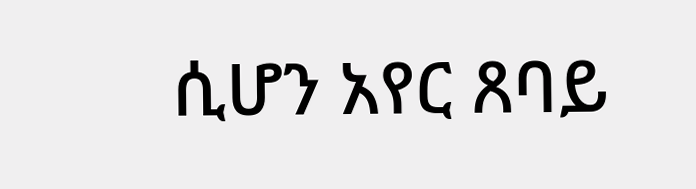ሲሆን አየር ጸባይ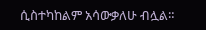ሲስተካከልም አሳውቃለሁ ብሏል።